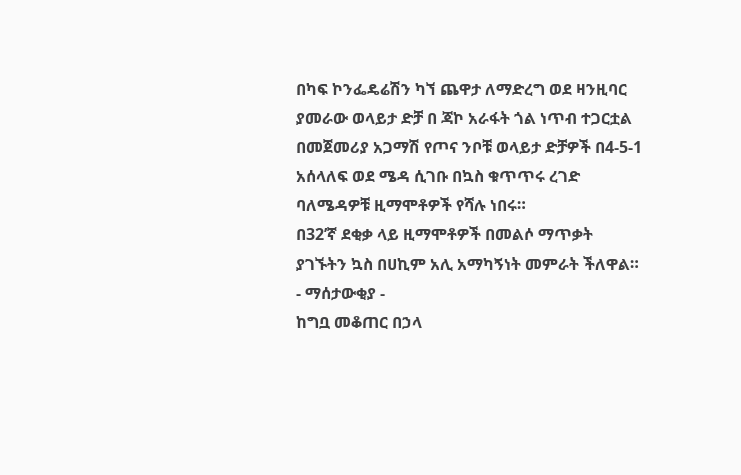በካፍ ኮንፌዴሬሽን ካኘ ጨዋታ ለማድረግ ወደ ዛንዚባር ያመራው ወላይታ ድቻ በ ጃኮ አራፋት ጎል ነጥብ ተጋርቷል
በመጀመሪያ አጋማሽ የጦና ንቦቹ ወላይታ ድቻዎች በ4-5-1 አሰላለፍ ወደ ሜዳ ሲገቡ በኳስ ቁጥጥሩ ረገድ ባለሜዳዎቹ ዚማሞቶዎች የሻሉ ነበሩ።
በ32’ኛ ደቂቃ ላይ ዚማሞቶዎች በመልሶ ማጥቃት ያገኙትን ኳስ በሀኪም አሊ አማካኝነት መምራት ችለዋል።
- ማሰታውቂያ -
ከግቧ መቆጠር በኃላ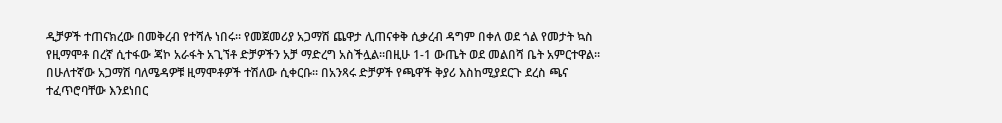ዲቻዎች ተጠናክረው በመቅረብ የተሻሉ ነበሩ። የመጀመሪያ አጋማሽ ጨዋታ ሊጠናቀቅ ሲቃረብ ዳግም በቀለ ወደ ጎል የመታት ኳስ የዚማሞቶ በረኛ ሲተፋው ጃኮ አራፋት አጊኘቶ ድቻዎችን አቻ ማድረግ አስችሏል።በዚሁ 1-1 ውጤት ወደ መልበሻ ቤት አምርተዋል።
በሁለተኛው አጋማሽ ባለሜዳዎቹ ዚማሞቶዎች ተሽለው ሲቀርቡ። በአንጻሩ ድቻዎች የጫዋች ቅያሪ እስከሚያደርጉ ደረስ ጫና ተፈጥሮባቸው እንደነበር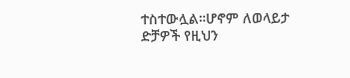ተስተውሏል።ሆኖም ለወላይታ ድቻዎች የዚህን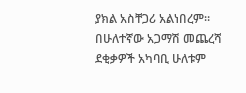ያክል አስቸጋሪ አልነበረም።
በሁለተኛው አጋማሽ መጨረሻ ደቂቃዎች አካባቢ ሁለቱም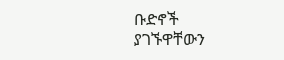ቡድኖች ያገኙዋቸውን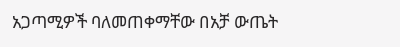አጋጣሚዎች ባለመጠቀማቸው በአቻ ውጤት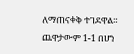ለማጠናቀቅ ተገደዋል። ጨዋታውም 1-1 በሆነ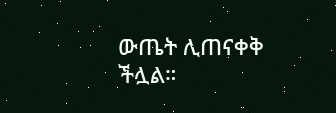ውጤት ሊጠናቀቅ ችሏል።